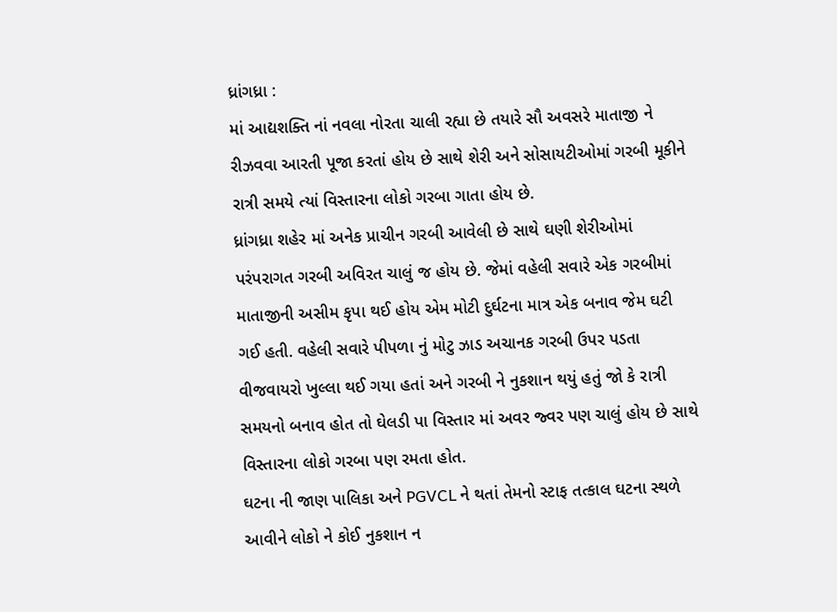ધ્રાંગધ્રા :
માં આદ્યશક્તિ નાં નવલા નોરતા ચાલી રહ્યા છે તયારે સૌ અવસરે માતાજી ને રીઝવવા આરતી પૂજા કરતાં હોય છે સાથે શેરી અને સોસાયટીઓમાં ગરબી મૂકીને રાત્રી સમયે ત્યાં વિસ્તારના લોકો ગરબા ગાતા હોય છે.
ધ્રાંગધ્રા શહેર માં અનેક પ્રાચીન ગરબી આવેલી છે સાથે ઘણી શેરીઓમાં પરંપરાગત ગરબી અવિરત ચાલું જ હોય છે. જેમાં વહેલી સવારે એક ગરબીમાં માતાજીની અસીમ કૃપા થઈ હોય એમ મોટી દુર્ઘટના માત્ર એક બનાવ જેમ ઘટી ગઈ હતી. વહેલી સવારે પીપળા નું મોટુ ઝાડ અચાનક ગરબી ઉપર પડતા વીજવાયરો ખુલ્લા થઈ ગયા હતાં અને ગરબી ને નુકશાન થયું હતું જો કે રાત્રી સમયનો બનાવ હોત તો ઘેલડી પા વિસ્તાર માં અવર જ્વર પણ ચાલું હોય છે સાથે વિસ્તારના લોકો ગરબા પણ રમતા હોત.
ઘટના ની જાણ પાલિકા અને PGVCL ને થતાં તેમનો સ્ટાફ તત્કાલ ઘટના સ્થળે આવીને લોકો ને કોઈ નુકશાન ન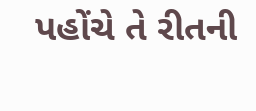પહોંચે તે રીતની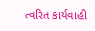ત્વરિત કાર્યવાહી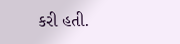કરી હતી.